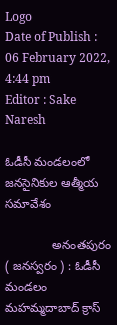Logo
Date of Publish : 06 February 2022, 4:44 pm
Editor : Sake Naresh

ఓడీసీ మండలంలో జనసైనికుల ఆత్మీయ సమావేశం

              అనంతపురం ( జనస్వరం ) : ఓడీసీ మండలం మహమ్మదాబాద్ క్రాస్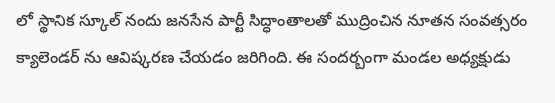లో స్థానిక స్కూల్ నందు జనసేన పార్టీ సిద్ధాంతాలతో ముద్రించిన నూతన సంవత్సరం క్యాలెండర్ ను ఆవిష్కరణ చేయడం జరిగింది. ఈ సందర్బంగా మండల అధ్యక్షుడు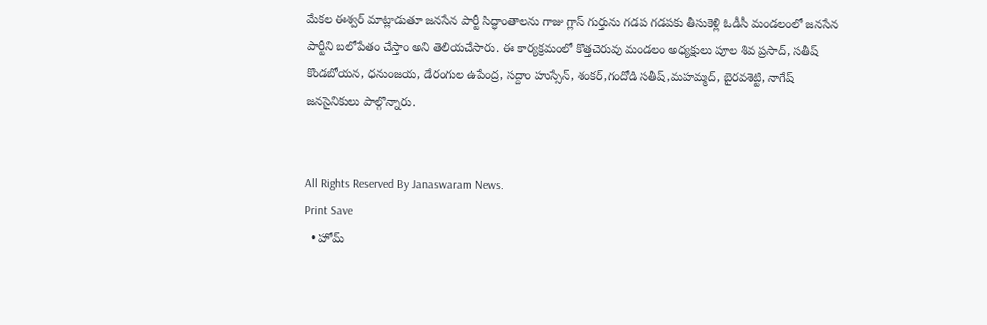మేకల ఈశ్వర్ మాట్లాడుతూ జనసేన పార్టీ సిద్ధాంతాలను గాజు గ్లాస్ గుర్తును గడప గడపకు తీసుకెళ్లి ఓడీసీ మండలంలో జనసేన పార్టీని బలోపేతం చేస్తాం అని తెలియచేసారు. ఈ కార్యక్రమంలో కొత్తచెరువు మండలం అధ్యక్షులు పూల శివ ప్రసాద్, సతీష్ కొండబోయన, ధనుంజయ, డేరంగుల ఉపేంద్ర, సద్దాం హుస్సేన్, శంకర్,గందోడి సతీష్,మహమ్మద్, బైరవశెట్టి, నాగేష్ జనసైనికులు పాల్గొన్నారు.


All Rights Reserved By Janaswaram News.
Print Save
  • హోమ్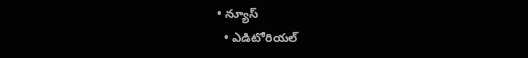• న్యూస్
  • ఎడిటోరియల్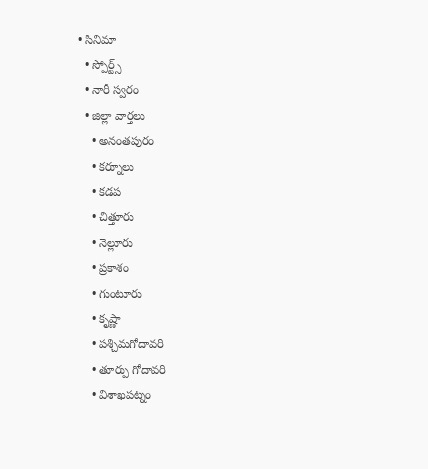• సినిమా
  • స్పోర్ట్స్
  • నారీ స్వరం
  • జిల్లా వార్తలు
    • అనంతపురం
    • కర్నూలు
    • కడప
    • చిత్తూరు
    • నెల్లూరు
    • ప్రకాశం
    • గుంటూరు
    • కృష్ణా
    • పశ్చిమగోదావరి
    • తూర్పు గోదావరి
    • విశాఖపట్నం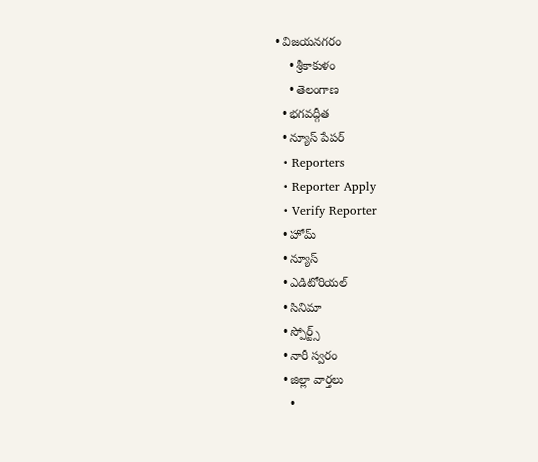• విజయనగరం
    • శ్రీకాకుళం
    • తెలంగాణ
  • భగవద్గీత
  • న్యూస్ పేపర్
  • Reporters
  • Reporter Apply
  • Verify Reporter
  • హోమ్
  • న్యూస్
  • ఎడిటోరియల్
  • సినిమా
  • స్పోర్ట్స్
  • నారీ స్వరం
  • జిల్లా వార్తలు
    •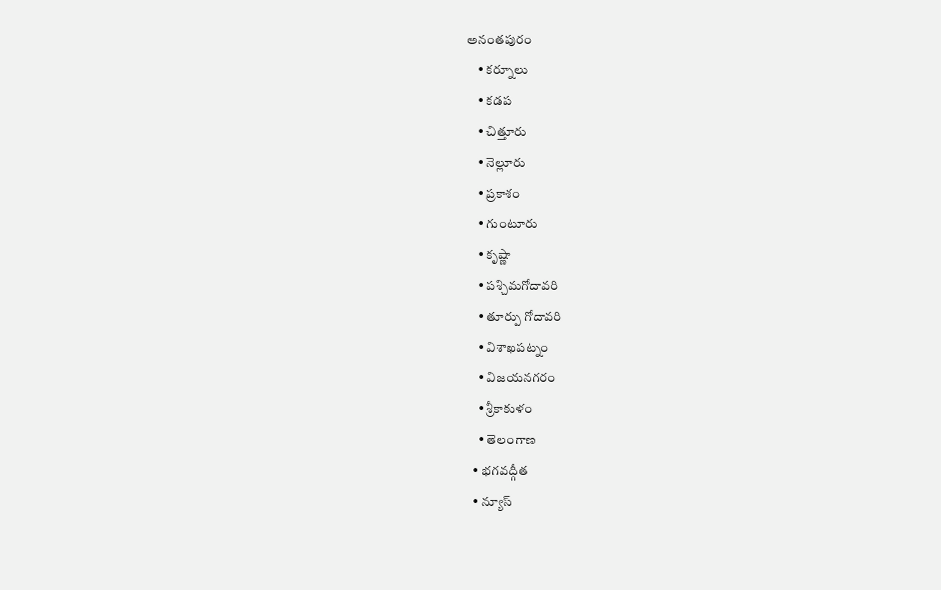అనంతపురం
    • కర్నూలు
    • కడప
    • చిత్తూరు
    • నెల్లూరు
    • ప్రకాశం
    • గుంటూరు
    • కృష్ణా
    • పశ్చిమగోదావరి
    • తూర్పు గోదావరి
    • విశాఖపట్నం
    • విజయనగరం
    • శ్రీకాకుళం
    • తెలంగాణ
  • భగవద్గీత
  • న్యూస్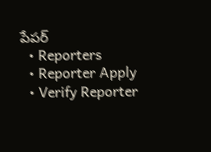పేపర్
  • Reporters
  • Reporter Apply
  • Verify Reporter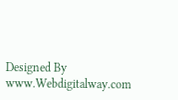Designed By www.Webdigitalway.com